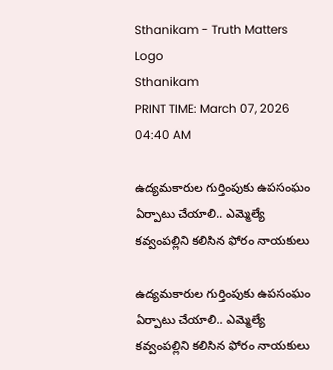Sthanikam - Truth Matters
Logo
Sthanikam
PRINT TIME: March 07, 2026 04:40 AM

ఉద్యమకారుల గుర్తింపుకు ఉపసంఘం ఏర్పాటు చేయాలి.. ఎమ్మెల్యే కవ్వంపల్లిని కలిసిన ఫోరం నాయకులు

ఉద్యమకారుల గుర్తింపుకు ఉపసంఘం ఏర్పాటు చేయాలి.. ఎమ్మెల్యే కవ్వంపల్లిని కలిసిన ఫోరం నాయకులు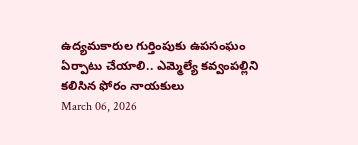ఉద్యమకారుల గుర్తింపుకు ఉపసంఘం ఏర్పాటు చేయాలి.. ఎమ్మెల్యే కవ్వంపల్లిని కలిసిన ఫోరం నాయకులు
March 06, 2026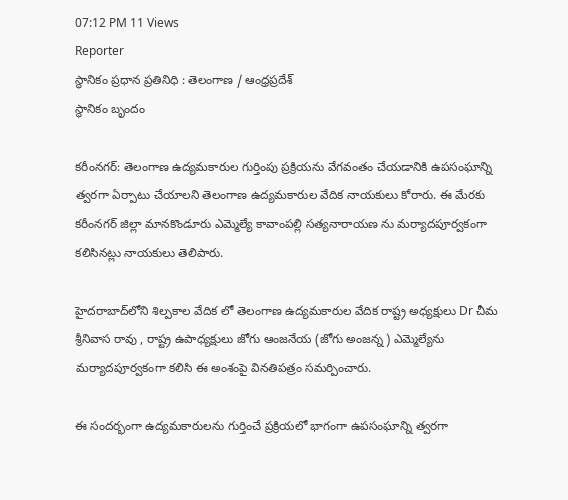07:12 PM 11 Views
Reporter
స్థానికం ప్రధాన ప్రతినిధి : తెలంగాణ / ఆంధ్రప్రదేశ్
స్థానికం బృందం

కరీంనగర్: తెలంగాణ ఉద్యమకారుల గుర్తింపు ప్రక్రియను వేగవంతం చేయడానికి ఉపసంఘాన్ని త్వరగా ఏర్పాటు చేయాలని తెలంగాణ ఉద్యమకారుల వేదిక నాయకులు కోరారు. ఈ మేరకు కరీంనగర్ జిల్లా మానకొండూరు ఎమ్మెల్యే కావాంపల్లి సత్యనారాయణ ను మర్యాదపూర్వకంగా కలిసినట్లు నాయకులు తెలిపారు.

హైదరాబాద్‌లోని శిల్పకాల వేదిక లో తెలంగాణ ఉద్యమకారుల వేదిక రాష్ట్ర అధ్యక్షులు Dr చీమ శ్రీనివాస రావు , రాష్ట్ర ఉపాధ్యక్షులు జోగు ఆంజనేయ (జోగు అంజన్న ) ఎమ్మెల్యేను మర్యాదపూర్వకంగా కలిసి ఈ అంశంపై వినతిపత్రం సమర్పించారు.

ఈ సందర్భంగా ఉద్యమకారులను గుర్తించే ప్రక్రియలో భాగంగా ఉపసంఘాన్ని త్వరగా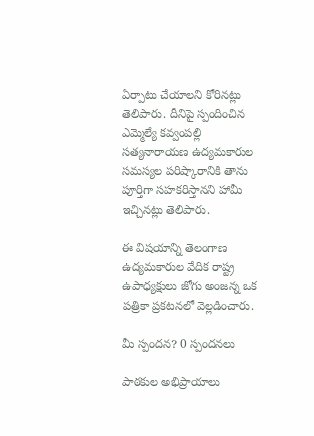ఏర్పాటు చేయాలని కోరినట్లు తెలిపారు. దీనిపై స్పందించిన ఎమ్మెల్యే కవ్వంపల్లి సత్యనారాయణ ఉద్యమకారుల సమస్యల పరిష్కారానికి తాను పూర్తిగా సహకరిస్తానని హామీ ఇచ్చినట్లు తెలిపారు.

ఈ విషయాన్ని తెలంగాణ ఉద్యమకారుల వేదిక రాష్ట్ర ఉపాధ్యక్షులు జోగు అంజన్న ఒక పత్రికా ప్రకటనలో వెల్లడించారు.

మీ స్పందన? 0 స్పందనలు

పాఠకుల అభిప్రాయాలు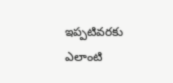ఇప్పటివరకు ఎలాంటి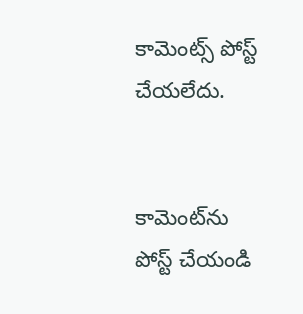కామెంట్స్ పోస్ట్ చేయలేదు.


కామెంట్‌ను పోస్ట్ చేయండి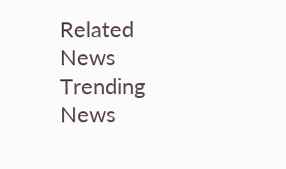Related News
Trending News